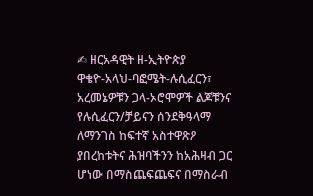✍ ዘርአዳዊት ዘ-ኢትዮጵያ
ዋቄዮ-አላህ-ባፎሜት-ሉሲፈርን፣ አረመኔዎቹን ጋላ-ኦሮሞዎች ልጆቹንና የሉሲፈርን/ቻይናን ሰንደቅዓላማ ለማንገስ ከፍተኛ አስተዋጽዖ ያበረከቱትና ሕዝባችንን ከአሕዛብ ጋር ሆነው በማስጨፍጨፍና በማስራብ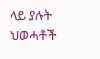ላይ ያሉት ህወሓቶች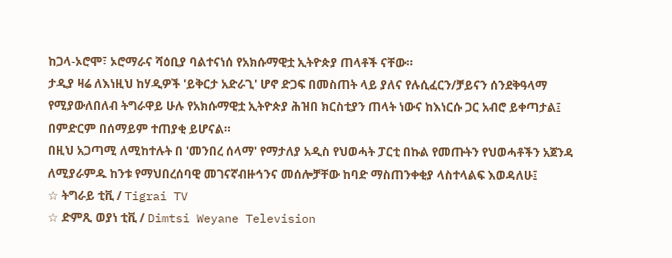ከጋላ-ኦሮሞ፣ ኦሮማራና ሻዕቢያ ባልተናነሰ የአክሱማዊቷ ኢትዮጵያ ጠላቶች ናቸው።
ታዲያ ዛሬ ለእነዚህ ከሃዲዎች 'ይቅርታ አድራጊ' ሆኖ ድጋፍ በመስጠት ላይ ያለና የሉሲፈርን/ቻይናን ሰንደቅዓላማ የሚያውለበለብ ትግራዋይ ሁሉ የአክሱማዊቷ ኢትዮጵያ ሕዝበ ክርስቲያን ጠላት ነውና ከእነርሱ ጋር አብሮ ይቀጣታል፤ በምድርም በሰማይም ተጠያቂ ይሆናል።
በዚህ አጋጣሚ ለሚከተሉት በ 'መንበረ ሰላማ' የማታለያ አዲስ የህወሓት ፓርቲ በኩል የመጡትን የህወሓቶችን አጀንዳ ለሚያራምዱ ከንቱ የማህበረሰባዊ መገናኛብዙኅንና መሰሎቻቸው ከባድ ማስጠንቀቂያ ላስተላልፍ እወዳለሁ፤
☆ ትግራይ ቲቪ / Tigrai TV
☆ ድምጺ ወያነ ቲቪ / Dimtsi Weyane Television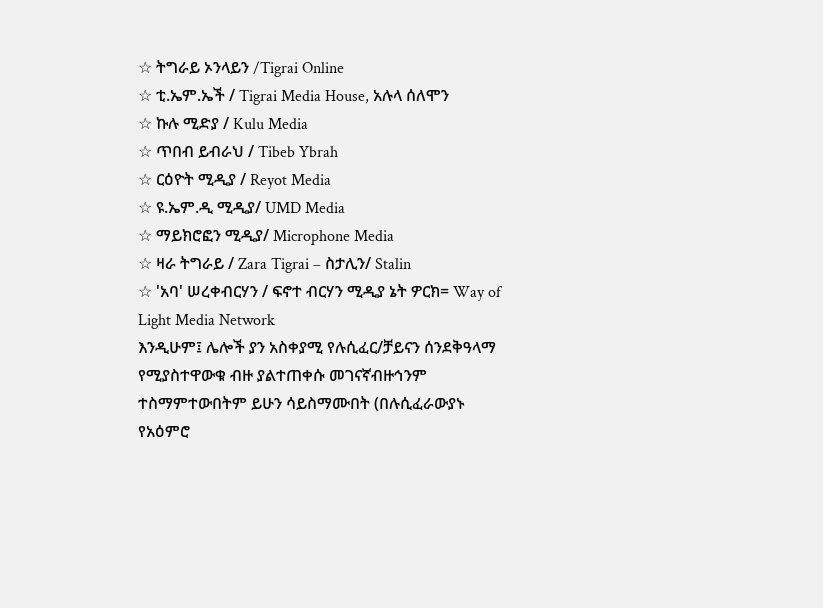☆ ትግራይ ኦንላይን /Tigrai Online
☆ ቲ.ኤም.ኤች / Tigrai Media House, አሉላ ሰለሞን
☆ ኩሉ ሚድያ / Kulu Media
☆ ጥበብ ይብራህ / Tibeb Ybrah
☆ ርዕዮት ሚዲያ / Reyot Media
☆ ዩ.ኤም.ዲ ሚዲያ/ UMD Media
☆ ማይክሮፎን ሚዲያ/ Microphone Media
☆ ዛራ ትግራይ / Zara Tigrai – ስታሊን/ Stalin
☆ 'አባ' ሠረቀብርሃን / ፍኖተ ብርሃን ሚዲያ ኔት ዎርክ= Way of Light Media Network
እንዲሁም፤ ሌሎች ያን አስቀያሚ የሉሲፈር/ቻይናን ሰንደቅዓላማ የሚያስተዋውቁ ብዙ ያልተጠቀሱ መገናኛብዙኅንም ተስማምተውበትም ይሁን ሳይስማሙበት (በሉሲፈራውያኑ የአዕምሮ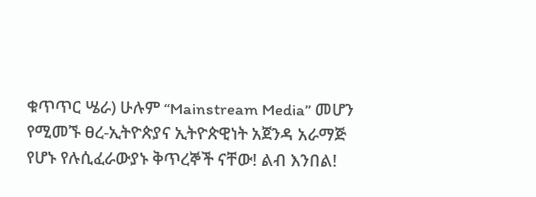ቁጥጥር ሤራ) ሁሉም “Mainstream Media” መሆን የሚመኙ ፀረ-ኢትዮጵያና ኢትዮጵዊነት አጀንዳ አራማጅ የሆኑ የሉሲፈራውያኑ ቅጥረኞች ናቸው! ልብ እንበል!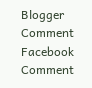Blogger Comment
Facebook Comment